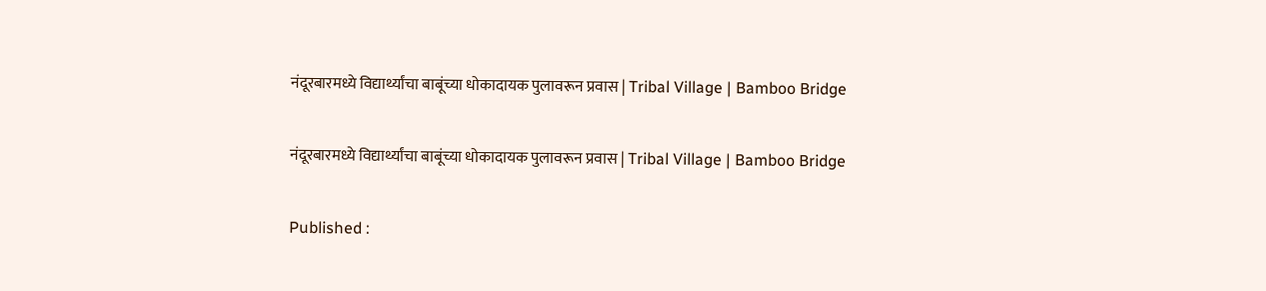नंदूरबारमध्ये विद्यार्थ्यांचा बाबूंच्या धोकादायक पुलावरून प्रवास | Tribal Village | Bamboo Bridge

नंदूरबारमध्ये विद्यार्थ्यांचा बाबूंच्या धोकादायक पुलावरून प्रवास | Tribal Village | Bamboo Bridge

Published :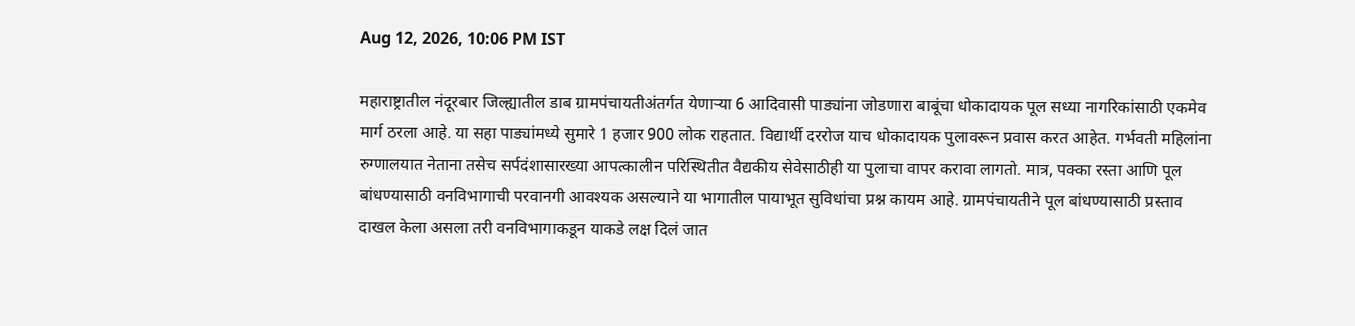Aug 12, 2026, 10:06 PM IST

महाराष्ट्रातील नंदूरबार जिल्ह्यातील डाब ग्रामपंचायतीअंतर्गत येणाऱ्या 6 आदिवासी पाड्यांना जोडणारा बाबूंचा धोकादायक पूल सध्या नागरिकांसाठी एकमेव मार्ग ठरला आहे. या सहा पाड्यांमध्ये सुमारे 1 हजार 900 लोक राहतात. विद्यार्थी दररोज याच धोकादायक पुलावरून प्रवास करत आहेत. गर्भवती महिलांना रुग्णालयात नेताना तसेच सर्पदंशासारख्या आपत्कालीन परिस्थितीत वैद्यकीय सेवेसाठीही या पुलाचा वापर करावा लागतो. मात्र, पक्का रस्ता आणि पूल बांधण्यासाठी वनविभागाची परवानगी आवश्यक असल्याने या भागातील पायाभूत सुविधांचा प्रश्न कायम आहे. ग्रामपंचायतीने पूल बांधण्यासाठी प्रस्ताव दाखल केला असला तरी वनविभागाकडून याकडे लक्ष दिलं जात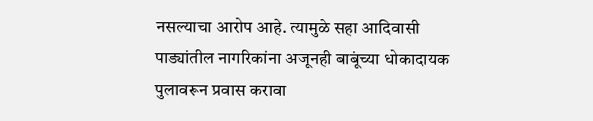नसल्याचा आरोप आहे. त्यामुळे सहा आदिवासी पाड्यांतील नागरिकांना अजूनही बाबूंच्या धोकादायक पुलावरून प्रवास करावा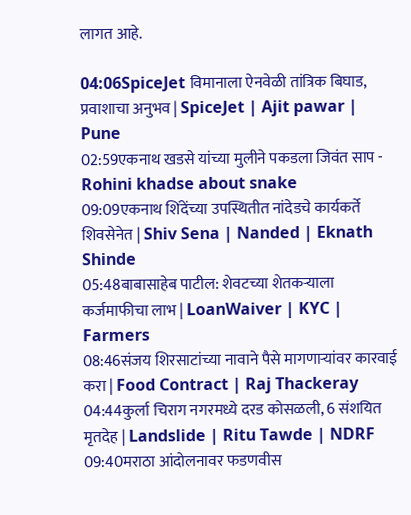लागत आहे.

04:06SpiceJet विमानाला ऐनवेळी तांत्रिक बिघाड, प्रवाशाचा अनुभव | SpiceJet | Ajit pawar | Pune
02:59एकनाथ खडसे यांच्या मुलीने पकडला जिवंत साप - Rohini khadse about snake
09:09एकनाथ शिंदेंच्या उपस्थितीत नांदेडचे कार्यकर्ते शिवसेनेत | Shiv Sena | Nanded | Eknath Shinde
05:48बाबासाहेब पाटील: शेवटच्या शेतकऱ्याला कर्जमाफीचा लाभ | LoanWaiver | KYC | Farmers
08:46संजय शिरसाटांच्या नावाने पैसे मागणाऱ्यांवर कारवाई करा | Food Contract | Raj Thackeray
04:44कुर्ला चिराग नगरमध्ये दरड कोसळली, 6 संशयित मृतदेह | Landslide | Ritu Tawde | NDRF
09:40मराठा आंदोलनावर फडणवीस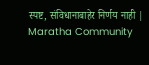स्पष्ट, संविधानाबाहेर निर्णय नाही | Maratha Community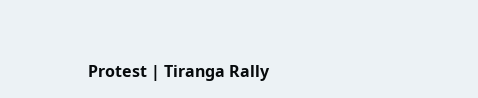Protest | Tiranga Rally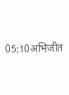05:10अभिजीत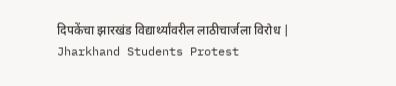दिपकेंचा झारखंड विद्यार्थ्यांवरील लाठीचार्जला विरोध | Jharkhand Students Protest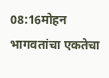08:16मोहन भागवतांचा एकतेचा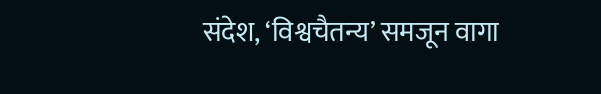संदेश, ‘विश्वचैतन्य’ समजून वागा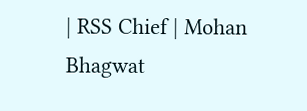| RSS Chief | Mohan Bhagwat